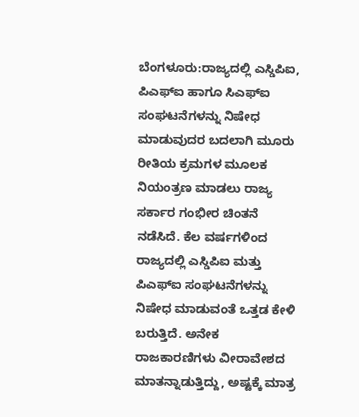ಬೆಂಗಳೂರು:ರಾಜ್ಯದಲ್ಲಿ ಎಸ್ಡಿಪಿಐ, ಪಿಎಫ್ಐ ಹಾಗೂ ಸಿಎಫ್ಐ ಸಂಘಟನೆಗಳನ್ನು ನಿಷೇಧ ಮಾಡುವುದರ ಬದಲಾಗಿ ಮೂರು ರೀತಿಯ ಕ್ರಮಗಳ ಮೂಲಕ ನಿಯಂತ್ರಣ ಮಾಡಲು ರಾಜ್ಯ ಸರ್ಕಾರ ಗಂಭೀರ ಚಿಂತನೆ ನಡೆಸಿದೆ. ಕೆಲ ವರ್ಷಗಳಿಂದ ರಾಜ್ಯದಲ್ಲಿ ಎಸ್ಡಿಪಿಐ ಮತ್ತು ಪಿಎಫ್ಐ ಸಂಘಟನೆಗಳನ್ನು ನಿಷೇಧ ಮಾಡುವಂತೆ ಒತ್ತಡ ಕೇಳಿ ಬರುತ್ತಿದೆ. ಅನೇಕ ರಾಜಕಾರಣಿಗಳು ವೀರಾವೇಶದ ಮಾತನ್ನಾಡುತ್ತಿದ್ದು, ಅಷ್ಟಕ್ಕೆ ಮಾತ್ರ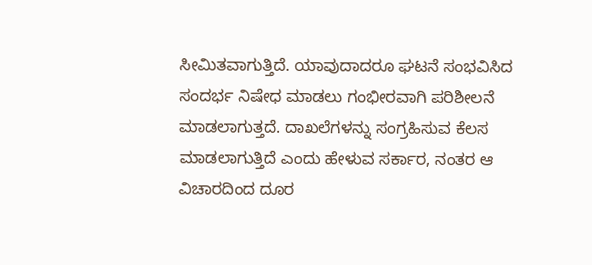ಸೀಮಿತವಾಗುತ್ತಿದೆ. ಯಾವುದಾದರೂ ಘಟನೆ ಸಂಭವಿಸಿದ ಸಂದರ್ಭ ನಿಷೇಧ ಮಾಡಲು ಗಂಭೀರವಾಗಿ ಪರಿಶೀಲನೆ ಮಾಡಲಾಗುತ್ತದೆ. ದಾಖಲೆಗಳನ್ನು ಸಂಗ್ರಹಿಸುವ ಕೆಲಸ ಮಾಡಲಾಗುತ್ತಿದೆ ಎಂದು ಹೇಳುವ ಸರ್ಕಾರ, ನಂತರ ಆ ವಿಚಾರದಿಂದ ದೂರ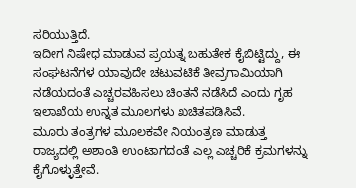ಸರಿಯುತ್ತಿದೆ.
ಇದೀಗ ನಿಷೇಧ ಮಾಡುವ ಪ್ರಯತ್ನ ಬಹುತೇಕ ಕೈಬಿಟ್ಟಿದ್ದು, ಈ ಸಂಘಟನೆಗಳ ಯಾವುದೇ ಚಟುವಟಿಕೆ ತೀವ್ರಗಾಮಿಯಾಗಿ ನಡೆಯದಂತೆ ಎಚ್ಚರವಹಿಸಲು ಚಿಂತನೆ ನಡೆಸಿದೆ ಎಂದು ಗೃಹ ಇಲಾಖೆಯ ಉನ್ನತ ಮೂಲಗಳು ಖಚಿತಪಡಿಸಿವೆ.
ಮೂರು ತಂತ್ರಗಳ ಮೂಲಕವೇ ನಿಯಂತ್ರಣ ಮಾಡುತ್ತ ರಾಜ್ಯದಲ್ಲಿ ಅಶಾಂತಿ ಉಂಟಾಗದಂತೆ ಎಲ್ಲ ಎಚ್ಚರಿಕೆ ಕ್ರಮಗಳನ್ನು ಕೈಗೊಳ್ಳುತ್ತೇವೆ.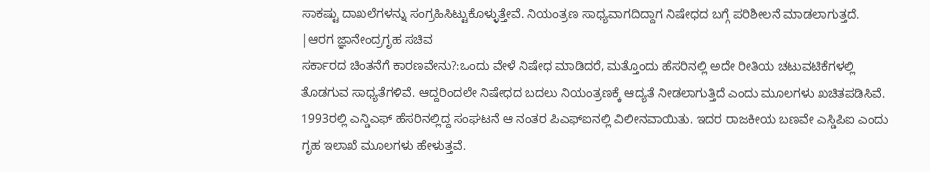ಸಾಕಷ್ಟು ದಾಖಲೆಗಳನ್ನು ಸಂಗ್ರಹಿಸಿಟ್ಟುಕೊಳ್ಳುತ್ತೇವೆ. ನಿಯಂತ್ರಣ ಸಾಧ್ಯವಾಗದಿದ್ದಾಗ ನಿಷೇಧದ ಬಗ್ಗೆ ಪರಿಶೀಲನೆ ಮಾಡಲಾಗುತ್ತದೆ.
|ಆರಗ ಜ್ಞಾನೇಂದ್ರಗೃಹ ಸಚಿವ
ಸರ್ಕಾರದ ಚಿಂತನೆಗೆ ಕಾರಣವೇನು?:ಒಂದು ವೇಳೆ ನಿಷೇಧ ಮಾಡಿದರೆ, ಮತ್ತೊಂದು ಹೆಸರಿನಲ್ಲಿ ಅದೇ ರೀತಿಯ ಚಟುವಟಿಕೆಗಳಲ್ಲಿ ತೊಡಗುವ ಸಾಧ್ಯತೆಗಳಿವೆ. ಆದ್ದರಿಂದಲೇ ನಿಷೇಧದ ಬದಲು ನಿಯಂತ್ರಣಕ್ಕೆ ಆದ್ಯತೆ ನೀಡಲಾಗುತ್ತಿದೆ ಎಂದು ಮೂಲಗಳು ಖಚಿತಪಡಿಸಿವೆ. 1993ರಲ್ಲಿ ಎನ್ಡಿಎಫ್ ಹೆಸರಿನಲ್ಲಿದ್ದ ಸಂಘಟನೆ ಆ ನಂತರ ಪಿಎಫ್ಐನಲ್ಲಿ ವಿಲೀನವಾಯಿತು. ಇದರ ರಾಜಕೀಯ ಬಣವೇ ಎಸ್ಡಿಪಿಐ ಎಂದು ಗೃಹ ಇಲಾಖೆ ಮೂಲಗಳು ಹೇಳುತ್ತವೆ.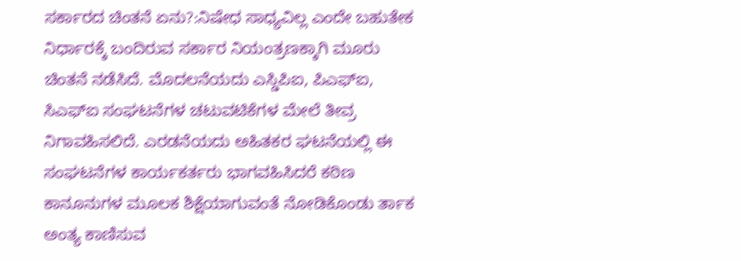ಸರ್ಕಾರದ ಚಿಂತನೆ ಏನು?:ನಿಷೇಧ ಸಾಧ್ಯವಿಲ್ಲ ಎಂದೇ ಬಹುತೇಕ ನಿರ್ಧಾರಕ್ಕೆ ಬಂದಿರುವ ಸರ್ಕಾರ ನಿಯಂತ್ರಣಕ್ಕಾಗಿ ಮೂರು ಚಿಂತನೆ ನಡೆಸಿದೆ. ಮೊದಲನೆಯದು ಎಸ್ಡಿಪಿಐ, ಪಿಎಫ್ಐ, ಸಿಎಫ್ಐ ಸಂಘಟನೆಗಳ ಚಟುವಟಿಕೆಗಳ ಮೇಲೆ ತೀವ್ರ ನಿಗಾವಹಿಸಲಿದೆ. ಎರಡನೆಯದು ಅಹಿತಕರ ಘಟನೆಯಲ್ಲಿ ಈ ಸಂಘಟನೆಗಳ ಕಾರ್ಯಕರ್ತರು ಭಾಗವಹಿಸಿದರೆ ಕಠಿಣ ಕಾನೂನುಗಳ ಮೂಲಕ ಶಿಕ್ಷೆಯಾಗುವಂತೆ ನೋಡಿಕೊಂಡು ರ್ತಾಕ ಅಂತ್ಯ ಕಾಣಿಸುವ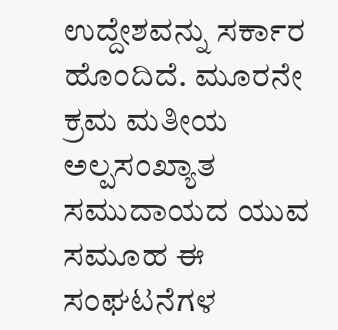ಉದ್ದೇಶವನ್ನು ಸರ್ಕಾರ ಹೊಂದಿದೆ. ಮೂರನೇ ಕ್ರಮ ಮತೀಯ ಅಲ್ಪಸಂಖ್ಯಾತ ಸಮುದಾಯದ ಯುವ ಸಮೂಹ ಈ ಸಂಘಟನೆಗಳ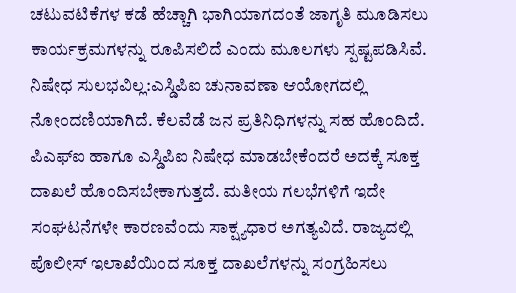ಚಟುವಟಿಕೆಗಳ ಕಡೆ ಹೆಚ್ಚಾಗಿ ಭಾಗಿಯಾಗದಂತೆ ಜಾಗೃತಿ ಮೂಡಿಸಲು ಕಾರ್ಯಕ್ರಮಗಳನ್ನು ರೂಪಿಸಲಿದೆ ಎಂದು ಮೂಲಗಳು ಸ್ಪಷ್ಟಪಡಿಸಿವೆ.
ನಿಷೇಧ ಸುಲಭವಿಲ್ಲ:ಎಸ್ಡಿಪಿಐ ಚುನಾವಣಾ ಆಯೋಗದಲ್ಲಿ ನೋಂದಣಿಯಾಗಿದೆ. ಕೆಲವೆಡೆ ಜನ ಪ್ರತಿನಿಧಿಗಳನ್ನು ಸಹ ಹೊಂದಿದೆ. ಪಿಎಫ್ಐ ಹಾಗೂ ಎಸ್ಡಿಪಿಐ ನಿಷೇಧ ಮಾಡಬೇಕೆಂದರೆ ಅದಕ್ಕೆ ಸೂಕ್ತ ದಾಖಲೆ ಹೊಂದಿಸಬೇಕಾಗುತ್ತದೆ. ಮತೀಯ ಗಲಭೆಗಳಿಗೆ ಇದೇ ಸಂಘಟನೆಗಳೇ ಕಾರಣವೆಂದು ಸಾಕ್ಷ್ಯಧಾರ ಅಗತ್ಯವಿದೆ. ರಾಜ್ಯದಲ್ಲಿ ಪೊಲೀಸ್ ಇಲಾಖೆಯಿಂದ ಸೂಕ್ತ ದಾಖಲೆಗಳನ್ನು ಸಂಗ್ರಹಿಸಲು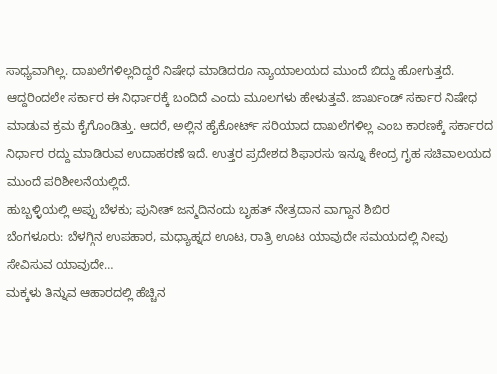ಸಾಧ್ಯವಾಗಿಲ್ಲ. ದಾಖಲೆಗಳಿಲ್ಲದಿದ್ದರೆ ನಿಷೇಧ ಮಾಡಿದರೂ ನ್ಯಾಯಾಲಯದ ಮುಂದೆ ಬಿದ್ದು ಹೋಗುತ್ತದೆ. ಆದ್ದರಿಂದಲೇ ಸರ್ಕಾರ ಈ ನಿರ್ಧಾರಕ್ಕೆ ಬಂದಿದೆ ಎಂದು ಮೂಲಗಳು ಹೇಳುತ್ತವೆ. ಜಾರ್ಖಂಡ್ ಸರ್ಕಾರ ನಿಷೇಧ ಮಾಡುವ ಕ್ರಮ ಕೈಗೊಂಡಿತ್ತು. ಆದರೆ, ಅಲ್ಲಿನ ಹೈಕೋರ್ಟ್ ಸರಿಯಾದ ದಾಖಲೆಗಳಿಲ್ಲ ಎಂಬ ಕಾರಣಕ್ಕೆ ಸರ್ಕಾರದ ನಿರ್ಧಾರ ರದ್ದು ಮಾಡಿರುವ ಉದಾಹರಣೆ ಇದೆ. ಉತ್ತರ ಪ್ರದೇಶದ ಶಿಫಾರಸು ಇನ್ನೂ ಕೇಂದ್ರ ಗೃಹ ಸಚಿವಾಲಯದ ಮುಂದೆ ಪರಿಶೀಲನೆಯಲ್ಲಿದೆ.
ಹುಬ್ಬಳ್ಳಿಯಲ್ಲಿ ಅಪ್ಪು ಬೆಳಕು; ಪುನೀತ್ ಜನ್ಮದಿನಂದು ಬೃಹತ್ ನೇತ್ರದಾನ ವಾಗ್ದಾನ ಶಿಬಿರ
ಬೆಂಗಳೂರು: ಬೆಳಗ್ಗಿನ ಉಪಹಾರ, ಮಧ್ಯಾಹ್ನದ ಊಟ, ರಾತ್ರಿ ಊಟ ಯಾವುದೇ ಸಮಯದಲ್ಲಿ ನೀವು ಸೇವಿಸುವ ಯಾವುದೇ…
ಮಕ್ಕಳು ತಿನ್ನುವ ಆಹಾರದಲ್ಲಿ ಹೆಚ್ಚಿನ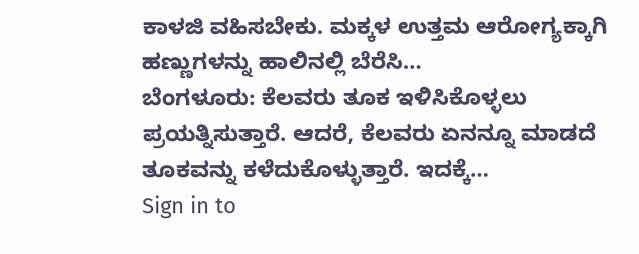ಕಾಳಜಿ ವಹಿಸಬೇಕು. ಮಕ್ಕಳ ಉತ್ತಮ ಆರೋಗ್ಯಕ್ಕಾಗಿ ಹಣ್ಣುಗಳನ್ನು ಹಾಲಿನಲ್ಲಿ ಬೆರೆಸಿ…
ಬೆಂಗಳೂರು: ಕೆಲವರು ತೂಕ ಇಳಿಸಿಕೊಳ್ಳಲು ಪ್ರಯತ್ನಿಸುತ್ತಾರೆ. ಆದರೆ, ಕೆಲವರು ಏನನ್ನೂ ಮಾಡದೆ ತೂಕವನ್ನು ಕಳೆದುಕೊಳ್ಳುತ್ತಾರೆ. ಇದಕ್ಕೆ…
Sign in to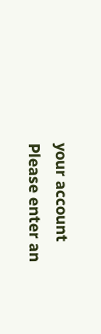your account
Please enter an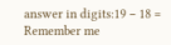answer in digits:19 − 18 =
Remember me